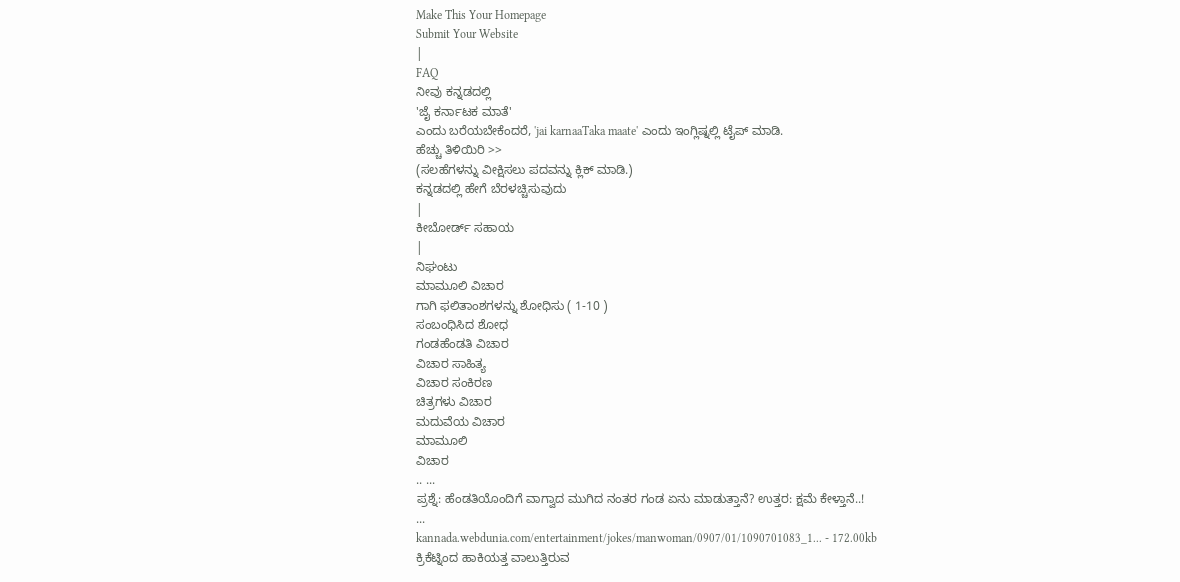Make This Your Homepage
Submit Your Website
|
FAQ
ನೀವು ಕನ್ನಡದಲ್ಲಿ
'ಜೈ ಕರ್ನಾಟಕ ಮಾತೆ'
ಎಂದು ಬರೆಯಬೇಕೆಂದರೆ, 'jai karnaaTaka maate' ಎಂದು ಇಂಗ್ಲಿಷ್ನಲ್ಲಿ ಟೈಪ್ ಮಾಡಿ.
ಹೆಚ್ಚು ತಿಳಿಯಿರಿ >>
(ಸಲಹೆಗಳನ್ನು ವೀಕ್ಷಿಸಲು ಪದವನ್ನು ಕ್ಲಿಕ್ ಮಾಡಿ.)
ಕನ್ನಡದಲ್ಲಿ ಹೇಗೆ ಬೆರಳಚ್ಚಿಸುವುದು
|
ಕೀಬೋರ್ಡ್ ಸಹಾಯ
|
ನಿಘಂಟು
ಮಾಮೂಲಿ ವಿಚಾರ
ಗಾಗಿ ಫಲಿತಾಂಶಗಳನ್ನು ಶೋಧಿಸು ( 1-10 )
ಸಂಬಂಧಿಸಿದ ಶೋಧ
ಗಂಡಹೆಂಡತಿ ವಿಚಾರ
ವಿಚಾರ ಸಾಹಿತ್ಯ
ವಿಚಾರ ಸಂಕಿರಣ
ಚಿತ್ರಗಳು ವಿಚಾರ
ಮದುವೆಯ ವಿಚಾರ
ಮಾಮೂಲಿ
ವಿಚಾರ
.. ...
ಪ್ರಶ್ನೆ: ಹೆಂಡತಿಯೊಂದಿಗೆ ವಾಗ್ವಾದ ಮುಗಿದ ನಂತರ ಗಂಡ ಏನು ಮಾಡುತ್ತಾನೆ? ಉತ್ತರ: ಕ್ಷಮೆ ಕೇಳ್ತಾನೆ..!
...
kannada.webdunia.com/entertainment/jokes/manwoman/0907/01/1090701083_1... - 172.00kb
ಕ್ರಿಕೆಟ್ನಿಂದ ಹಾಕಿಯತ್ತ ವಾಲುತ್ತಿರುವ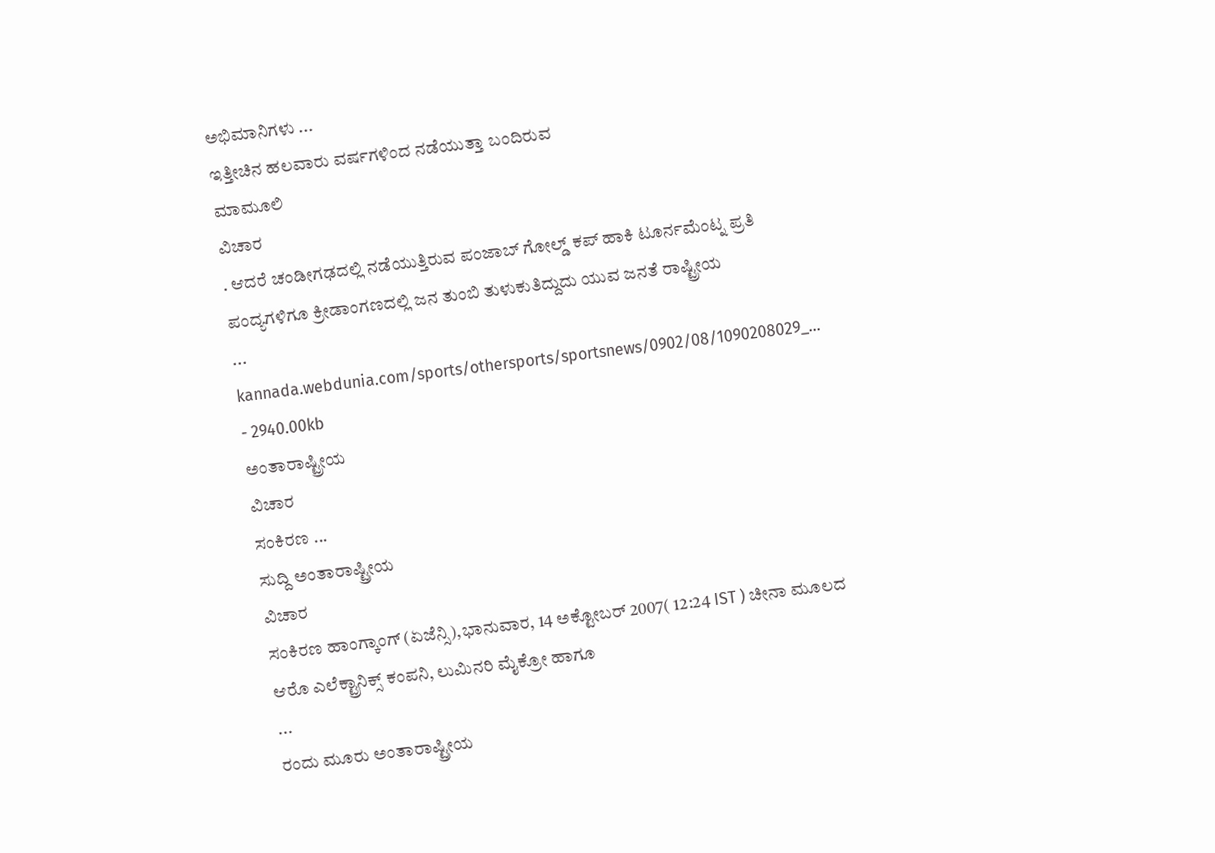ಅಭಿಮಾನಿಗಳು ...
ಇತ್ತೀಚಿನ ಹಲವಾರು ವರ್ಷಗಳಿಂದ ನಡೆಯುತ್ತಾ ಬಂದಿರುವ
ಮಾಮೂಲಿ
ವಿಚಾರ
. ಆದರೆ ಚಂಡೀಗಢದಲ್ಲಿ ನಡೆಯುತ್ತಿರುವ ಪಂಜಾಬ್ ಗೋಲ್ಡ್ ಕಪ್ ಹಾಕಿ ಟೂರ್ನಮೆಂಟ್ನ ಪ್ರತಿ ಪಂದ್ಯಗಳಿಗೂ ಕ್ರೀಡಾಂಗಣದಲ್ಲಿ ಜನ ತುಂಬಿ ತುಳುಕುತಿದ್ದುದು ಯುವ ಜನತೆ ರಾಷ್ಟ್ರೀಯ
...
kannada.webdunia.com/sports/othersports/sportsnews/0902/08/1090208029_... - 2940.00kb
ಅಂತಾರಾಷ್ಟ್ರೀಯ
ವಿಚಾರ
ಸಂಕಿರಣ ...
ಸುದ್ದಿ ಅಂತಾರಾಷ್ಟ್ರೀಯ
ವಿಚಾರ
ಸಂಕಿರಣ ಹಾಂಗ್ಕಾಂಗ್ (ಏಜೆನ್ಸಿ),ಭಾನುವಾರ, 14 ಅಕ್ಟೋಬರ್ 2007( 12:24 IST ) ಚೀನಾ ಮೂಲದ ಆರೊ ಎಲೆಕ್ಟ್ರಾನಿಕ್ಸ್ ಕಂಪನಿ, ಲುಮಿನರಿ ಮೈಕ್ರೋ ಹಾಗೂ
...
ರಂದು ಮೂರು ಅಂತಾರಾಷ್ಟ್ರೀಯ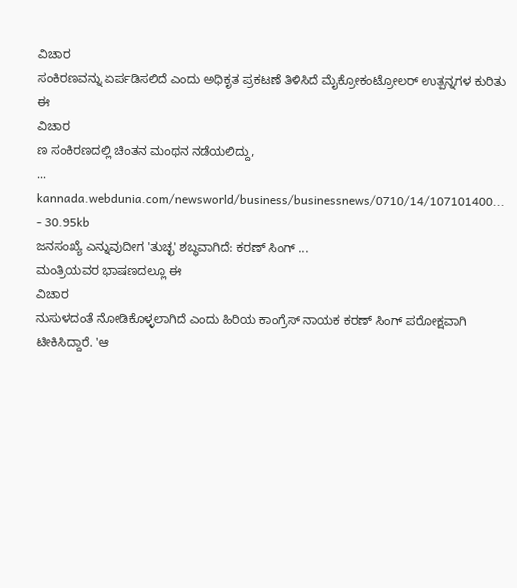ವಿಚಾರ
ಸಂಕಿರಣವನ್ನು ಏರ್ಪಡಿಸಲಿದೆ ಎಂದು ಅಧಿಕೃತ ಪ್ರಕಟಣೆ ತಿಳಿಸಿದೆ ಮೈಕ್ರೋಕಂಟ್ರೋಲರ್ ಉತ್ಪನ್ನಗಳ ಕುರಿತು ಈ
ವಿಚಾರ
ಣ ಸಂಕಿರಣದಲ್ಲಿ ಚಿಂತನ ಮಂಥನ ನಡೆಯಲಿದ್ದು,
...
kannada.webdunia.com/newsworld/business/businessnews/0710/14/107101400... - 30.95kb
ಜನಸಂಖ್ಯೆ ಎನ್ನುವುದೀಗ 'ತುಚ್ಛ' ಶಬ್ಧವಾಗಿದೆ: ಕರಣ್ ಸಿಂಗ್ ...
ಮಂತ್ರಿಯವರ ಭಾಷಣದಲ್ಲೂ ಈ
ವಿಚಾರ
ನುಸುಳದಂತೆ ನೋಡಿಕೊಳ್ಳಲಾಗಿದೆ ಎಂದು ಹಿರಿಯ ಕಾಂಗ್ರೆಸ್ ನಾಯಕ ಕರಣ್ ಸಿಂಗ್ ಪರೋಕ್ಷವಾಗಿ ಟೀಕಿಸಿದ್ದಾರೆ. 'ಆ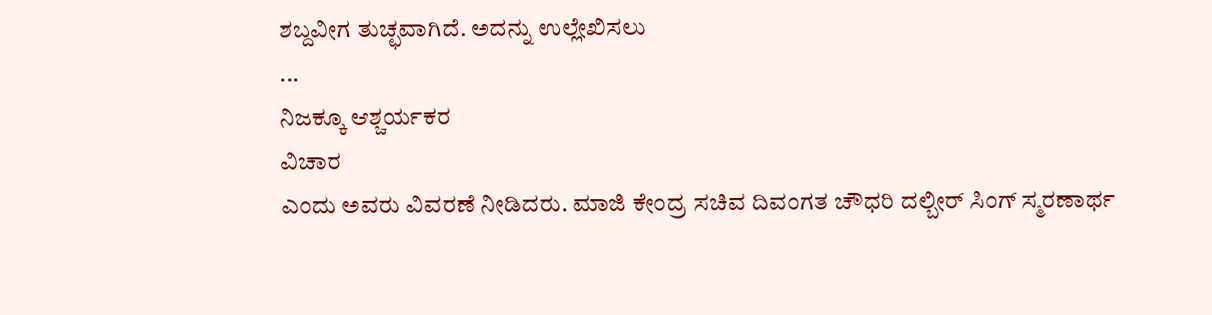ಶಬ್ದವೀಗ ತುಚ್ಛವಾಗಿದೆ. ಅದನ್ನು ಉಲ್ಲೇಖಿಸಲು
...
ನಿಜಕ್ಕೂ ಆಶ್ಚರ್ಯಕರ
ವಿಚಾರ
ಎಂದು ಅವರು ವಿವರಣೆ ನೀಡಿದರು. ಮಾಜಿ ಕೇಂದ್ರ ಸಚಿವ ದಿವಂಗತ ಚೌಧರಿ ದಲ್ಬೀರ್ ಸಿಂಗ್ ಸ್ಮರಣಾರ್ಥ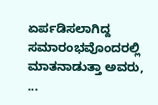ಏರ್ಪಡಿಸಲಾಗಿದ್ದ ಸಮಾರಂಭವೊಂದರಲ್ಲಿ ಮಾತನಾಡುತ್ತಾ ಅವರು,
...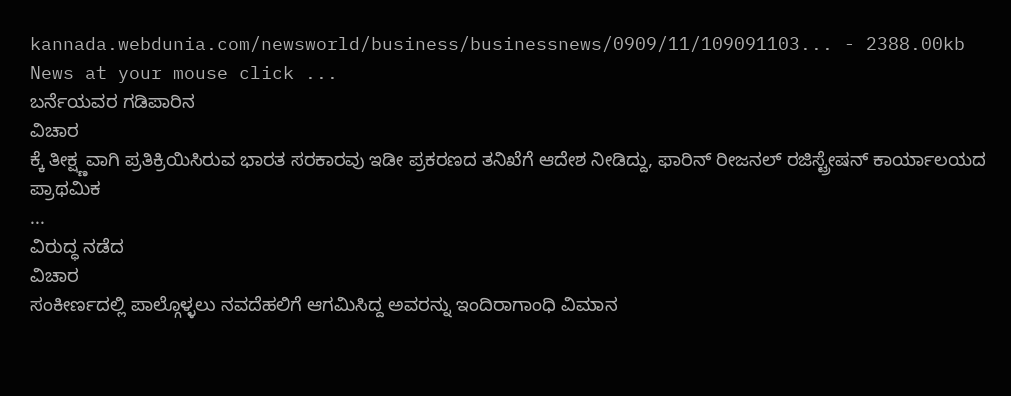kannada.webdunia.com/newsworld/business/businessnews/0909/11/109091103... - 2388.00kb
News at your mouse click ...
ಬರ್ನೆಯವರ ಗಡಿಪಾರಿನ
ವಿಚಾರ
ಕ್ಕೆ ತೀಕ್ಷ್ಣವಾಗಿ ಪ್ರತಿಕ್ರಿಯಿಸಿರುವ ಭಾರತ ಸರಕಾರವು ಇಡೀ ಪ್ರಕರಣದ ತನಿಖೆಗೆ ಆದೇಶ ನೀಡಿದ್ದು, ಫಾರಿನ್ ರೀಜನಲ್ ರಜಿಸ್ಟ್ರೇಷನ್ ಕಾರ್ಯಾಲಯದ ಪ್ರಾಥಮಿಕ
...
ವಿರುದ್ಧ ನಡೆದ
ವಿಚಾರ
ಸಂಕೀರ್ಣದಲ್ಲಿ ಪಾಲ್ಗೊಳ್ಳಲು ನವದೆಹಲಿಗೆ ಆಗಮಿಸಿದ್ದ ಅವರನ್ನು ಇಂದಿರಾಗಾಂಧಿ ವಿಮಾನ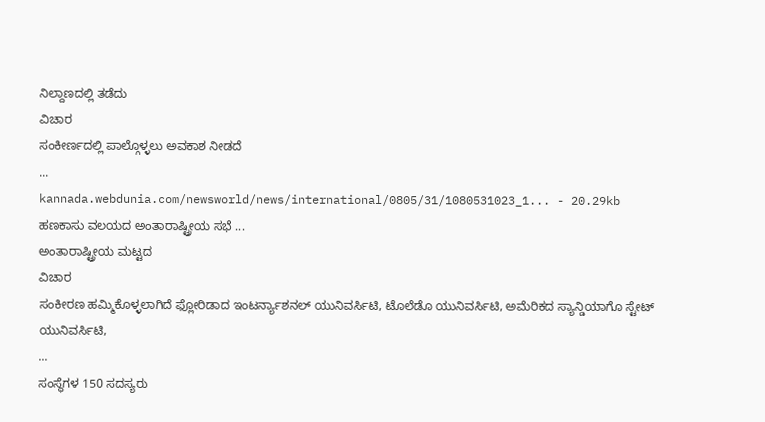ನಿಲ್ದಾಣದಲ್ಲಿ ತಡೆದು
ವಿಚಾರ
ಸಂಕೀರ್ಣದಲ್ಲಿ ಪಾಲ್ಗೊಳ್ಳಲು ಅವಕಾಶ ನೀಡದೆ
...
kannada.webdunia.com/newsworld/news/international/0805/31/1080531023_1... - 20.29kb
ಹಣಕಾಸು ವಲಯದ ಅಂತಾರಾಷ್ಟ್ರೀಯ ಸಭೆ ...
ಅಂತಾರಾಷ್ಟ್ರೀಯ ಮಟ್ಟದ
ವಿಚಾರ
ಸಂಕೀರಣ ಹಮ್ಮಿಕೊಳ್ಳಲಾಗಿದೆ ಫ್ಲೋರಿಡಾದ ಇಂಟರ್ನ್ಯಾಶನಲ್ ಯುನಿವರ್ಸಿಟಿ, ಟೊಲೆಡೊ ಯುನಿವರ್ಸಿಟಿ, ಅಮೆರಿಕದ ಸ್ಯಾನ್ಡಿಯಾಗೊ ಸ್ಟೇಟ್ ಯುನಿವರ್ಸಿಟಿ,
...
ಸಂಸ್ಥೆಗಳ 150 ಸದಸ್ಯರು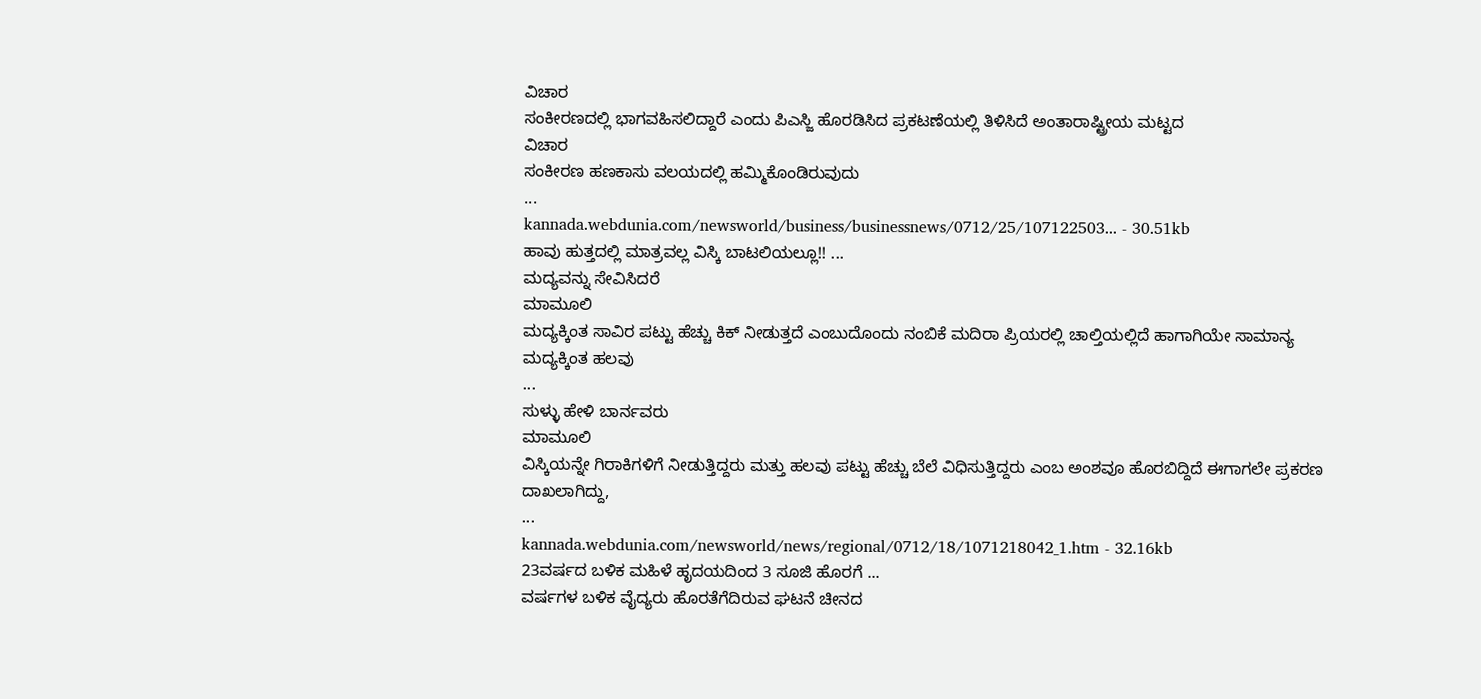ವಿಚಾರ
ಸಂಕೀರಣದಲ್ಲಿ ಭಾಗವಹಿಸಲಿದ್ದಾರೆ ಎಂದು ಪಿಎಸ್ಜಿ ಹೊರಡಿಸಿದ ಪ್ರಕಟಣೆಯಲ್ಲಿ ತಿಳಿಸಿದೆ ಅಂತಾರಾಷ್ಟ್ರೀಯ ಮಟ್ಟದ
ವಿಚಾರ
ಸಂಕೀರಣ ಹಣಕಾಸು ವಲಯದಲ್ಲಿ ಹಮ್ಮಿಕೊಂಡಿರುವುದು
...
kannada.webdunia.com/newsworld/business/businessnews/0712/25/107122503... - 30.51kb
ಹಾವು ಹುತ್ತದಲ್ಲಿ ಮಾತ್ರವಲ್ಲ ವಿಸ್ಕಿ ಬಾಟಲಿಯಲ್ಲೂ!! ...
ಮದ್ಯವನ್ನು ಸೇವಿಸಿದರೆ
ಮಾಮೂಲಿ
ಮದ್ಯಕ್ಕಿಂತ ಸಾವಿರ ಪಟ್ಟು ಹೆಚ್ಚು ಕಿಕ್ ನೀಡುತ್ತದೆ ಎಂಬುದೊಂದು ನಂಬಿಕೆ ಮದಿರಾ ಪ್ರಿಯರಲ್ಲಿ ಚಾಲ್ತಿಯಲ್ಲಿದೆ ಹಾಗಾಗಿಯೇ ಸಾಮಾನ್ಯ ಮದ್ಯಕ್ಕಿಂತ ಹಲವು
...
ಸುಳ್ಳು ಹೇಳಿ ಬಾರ್ನವರು
ಮಾಮೂಲಿ
ವಿಸ್ಕಿಯನ್ನೇ ಗಿರಾಕಿಗಳಿಗೆ ನೀಡುತ್ತಿದ್ದರು ಮತ್ತು ಹಲವು ಪಟ್ಟು ಹೆಚ್ಚು ಬೆಲೆ ವಿಧಿಸುತ್ತಿದ್ದರು ಎಂಬ ಅಂಶವೂ ಹೊರಬಿದ್ದಿದೆ ಈಗಾಗಲೇ ಪ್ರಕರಣ ದಾಖಲಾಗಿದ್ದು,
...
kannada.webdunia.com/newsworld/news/regional/0712/18/1071218042_1.htm - 32.16kb
23ವರ್ಷದ ಬಳಿಕ ಮಹಿಳೆ ಹೃದಯದಿಂದ 3 ಸೂಜಿ ಹೊರಗೆ ...
ವರ್ಷಗಳ ಬಳಿಕ ವೈದ್ಯರು ಹೊರತೆಗೆದಿರುವ ಘಟನೆ ಚೀನದ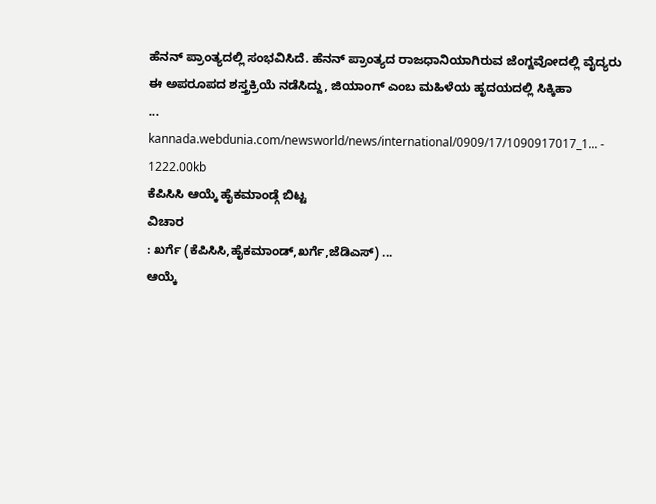ಹೆನನ್ ಪ್ರಾಂತ್ಯದಲ್ಲಿ ಸಂಭವಿಸಿದೆ. ಹೆನನ್ ಪ್ರಾಂತ್ಯದ ರಾಜಧಾನಿಯಾಗಿರುವ ಜೆಂಗ್ಜವೋದಲ್ಲಿ ವೈದ್ಯರು ಈ ಅಪರೂಪದ ಶಸ್ತ್ರಕ್ರಿಯೆ ನಡೆಸಿದ್ದು, ಜಿಯಾಂಗ್ ಎಂಬ ಮಹಿಳೆಯ ಹೃದಯದಲ್ಲಿ ಸಿಕ್ಕಿಹಾ
...
kannada.webdunia.com/newsworld/news/international/0909/17/1090917017_1... - 1222.00kb
ಕೆಪಿಸಿಸಿ ಆಯ್ಕೆ ಹೈಕಮಾಂಡ್ಗೆ ಬಿಟ್ಟ
ವಿಚಾರ
: ಖರ್ಗೆ (ಕೆಪಿಸಿಸಿ,ಹೈಕಮಾಂಡ್,ಖರ್ಗೆ,ಜೆಡಿಎಸ್) ...
ಆಯ್ಕೆ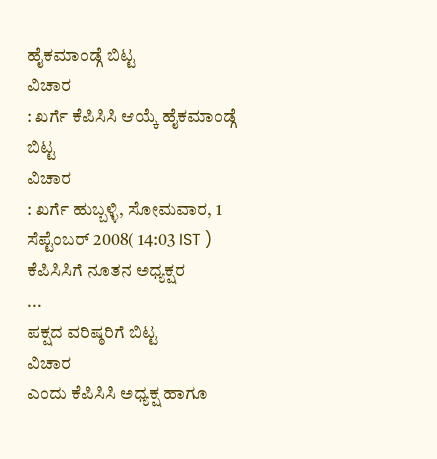ಹೈಕಮಾಂಡ್ಗೆ ಬಿಟ್ಟ
ವಿಚಾರ
: ಖರ್ಗೆ ಕೆಪಿಸಿಸಿ ಆಯ್ಕೆ ಹೈಕಮಾಂಡ್ಗೆ ಬಿಟ್ಟ
ವಿಚಾರ
: ಖರ್ಗೆ ಹುಬ್ಬಳ್ಳಿ, ಸೋಮವಾರ, 1 ಸೆಪ್ಟೆಂಬರ್ 2008( 14:03 IST ) ಕೆಪಿಸಿಸಿಗೆ ನೂತನ ಅಧ್ಯಕ್ಷರ
...
ಪಕ್ಷದ ವರಿಷ್ಠರಿಗೆ ಬಿಟ್ಟ
ವಿಚಾರ
ಎಂದು ಕೆಪಿಸಿಸಿ ಅಧ್ಯಕ್ಷ ಹಾಗೂ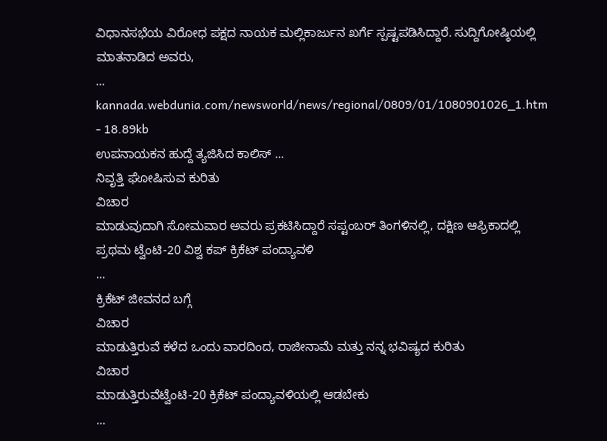ವಿಧಾನಸಭೆಯ ವಿರೋಧ ಪಕ್ಷದ ನಾಯಕ ಮಲ್ಲಿಕಾರ್ಜುನ ಖರ್ಗೆ ಸ್ಪಷ್ಟಪಡಿಸಿದ್ದಾರೆ. ಸುದ್ದಿಗೋಷ್ಠಿಯಲ್ಲಿ ಮಾತನಾಡಿದ ಅವರು,
...
kannada.webdunia.com/newsworld/news/regional/0809/01/1080901026_1.htm - 18.89kb
ಉಪನಾಯಕನ ಹುದ್ದೆ ತ್ಯಜಿಸಿದ ಕಾಲಿಸ್ ...
ನಿವೃತ್ತಿ ಘೋಷಿಸುವ ಕುರಿತು
ವಿಚಾರ
ಮಾಡುವುದಾಗಿ ಸೋಮವಾರ ಅವರು ಪ್ರಕಟಿಸಿದ್ದಾರೆ ಸಪ್ಟಂಬರ್ ತಿಂಗಳಿನಲ್ಲಿ, ದಕ್ಷಿಣ ಆಫ್ರಿಕಾದಲ್ಲಿ ಪ್ರಥಮ ಟ್ವೆಂಟಿ-20 ವಿಶ್ವ ಕಪ್ ಕ್ರಿಕೆಟ್ ಪಂದ್ಯಾವಳಿ
...
ಕ್ರಿಕೆಟ್ ಜೀವನದ ಬಗ್ಗೆ
ವಿಚಾರ
ಮಾಡುತ್ತಿರುವೆ ಕಳೆದ ಒಂದು ವಾರದಿಂದ, ರಾಜೀನಾಮೆ ಮತ್ತು ನನ್ನ ಭವಿಷ್ಯದ ಕುರಿತು
ವಿಚಾರ
ಮಾಡುತ್ತಿರುವೆಟ್ವೆಂಟಿ-20 ಕ್ರಿಕೆಟ್ ಪಂದ್ಯಾವಳಿಯಲ್ಲಿ ಆಡಬೇಕು
...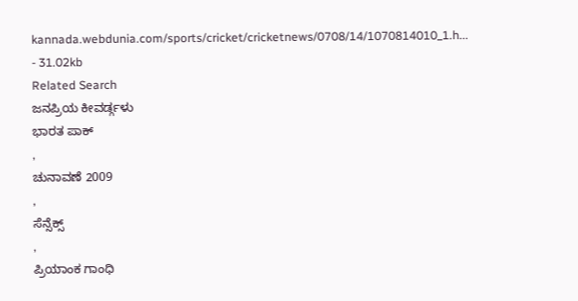kannada.webdunia.com/sports/cricket/cricketnews/0708/14/1070814010_1.h... - 31.02kb
Related Search
ಜನಪ್ರಿಯ ಕೀವರ್ಡ್ಗಳು
ಭಾರತ ಪಾಕ್
,
ಚುನಾವಣೆ 2009
,
ಸೆನ್ಸೆಕ್ಸ್
,
ಪ್ರಿಯಾಂಕ ಗಾಂಧಿ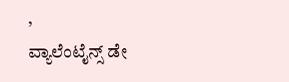,
ವ್ಯಾಲೆಂಟೈನ್ಸ್ ಡೇ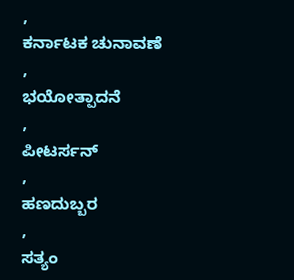,
ಕರ್ನಾಟಕ ಚುನಾವಣೆ
,
ಭಯೋತ್ಪಾದನೆ
,
ಪೀಟರ್ಸನ್
,
ಹಣದುಬ್ಬರ
,
ಸತ್ಯಂ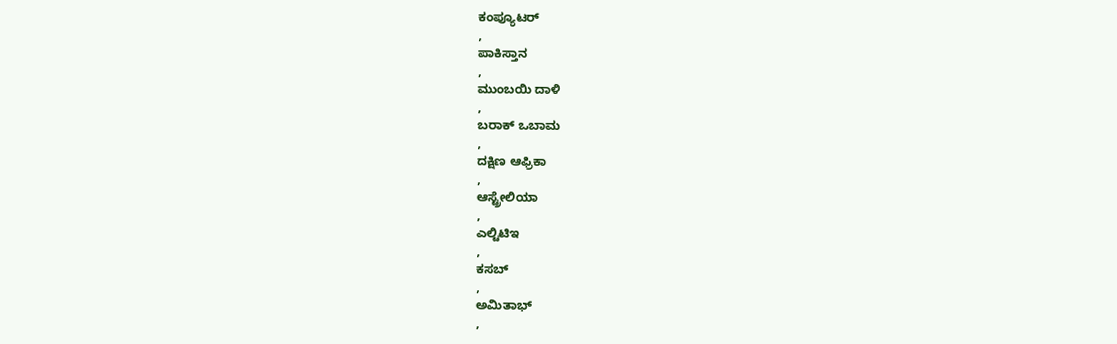ಕಂಪ್ಯೂಟರ್
,
ಪಾಕಿಸ್ತಾನ
,
ಮುಂಬಯಿ ದಾಳಿ
,
ಬರಾಕ್ ಒಬಾಮ
,
ದಕ್ಷಿಣ ಆಫ್ರಿಕಾ
,
ಆಸ್ಟ್ರೇಲಿಯಾ
,
ಎಲ್ಟಿಟಿಇ
,
ಕಸಬ್
,
ಅಮಿತಾಭ್
,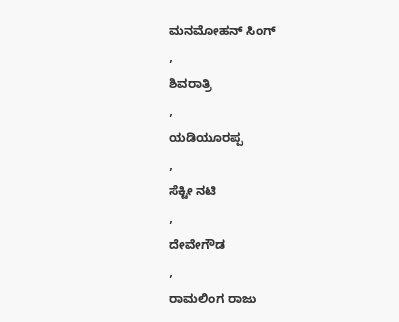ಮನಮೋಹನ್ ಸಿಂಗ್
,
ಶಿವರಾತ್ರಿ
,
ಯಡಿಯೂರಪ್ಪ
,
ಸೆಕ್ಟೀ ನಟಿ
,
ದೇವೇಗೌಡ
,
ರಾಮಲಿಂಗ ರಾಜು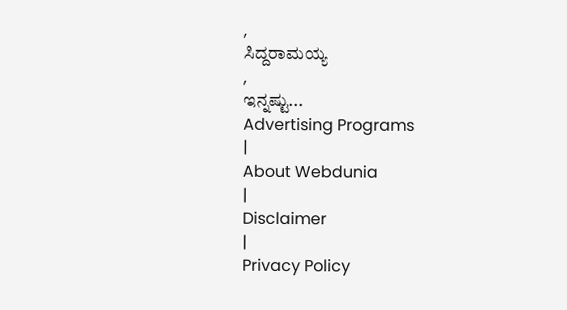,
ಸಿದ್ದರಾಮಯ್ಯ
,
ಇನ್ನಷ್ಟು...
Advertising Programs
|
About Webdunia
|
Disclaimer
|
Privacy Policy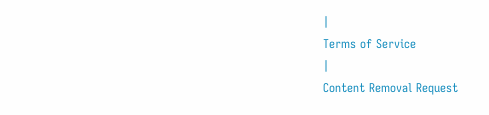|
Terms of Service
|
Content Removal Request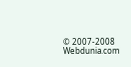© 2007-2008 Webdunia.com